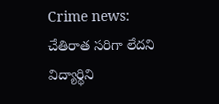Crime news: చేతిరాత సరిగా లేదని విద్యార్థిని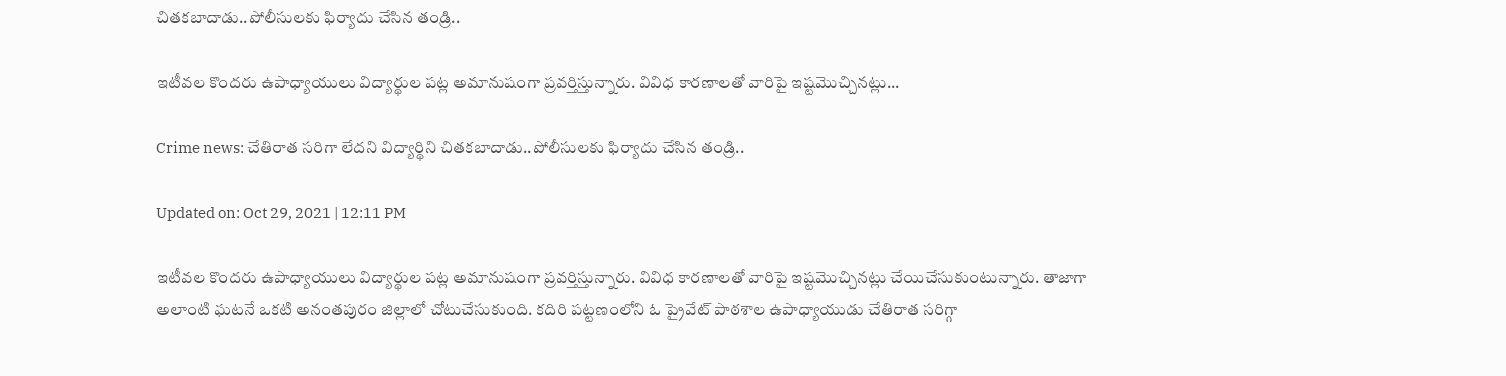చితకబాదాడు..పోలీసులకు ఫిర్యాదు చేసిన తండ్రి..

ఇటీవల కొందరు ఉపాధ్యాయులు విద్యార్థుల పట్ల అమానుషంగా ప్రవర్తిస్తున్నారు. వివిధ కారణాలతో వారిపై ఇష్టమొచ్చినట్లు...

Crime news: చేతిరాత సరిగా లేదని విద్యార్థిని చితకబాదాడు..పోలీసులకు ఫిర్యాదు చేసిన తండ్రి..

Updated on: Oct 29, 2021 | 12:11 PM

ఇటీవల కొందరు ఉపాధ్యాయులు విద్యార్థుల పట్ల అమానుషంగా ప్రవర్తిస్తున్నారు. వివిధ కారణాలతో వారిపై ఇష్టమొచ్చినట్లు చేయిచేసుకుంటున్నారు. తాజాగా అలాంటి ఘటనే ఒకటి అనంతపురం జిల్లాలో చోటుచేసుకుంది. కదిరి పట్టణంలోని ఓ ప్రైవేట్‌ పాఠశాల ఉపాధ్యాయుడు చేతిరాత సరిగ్గా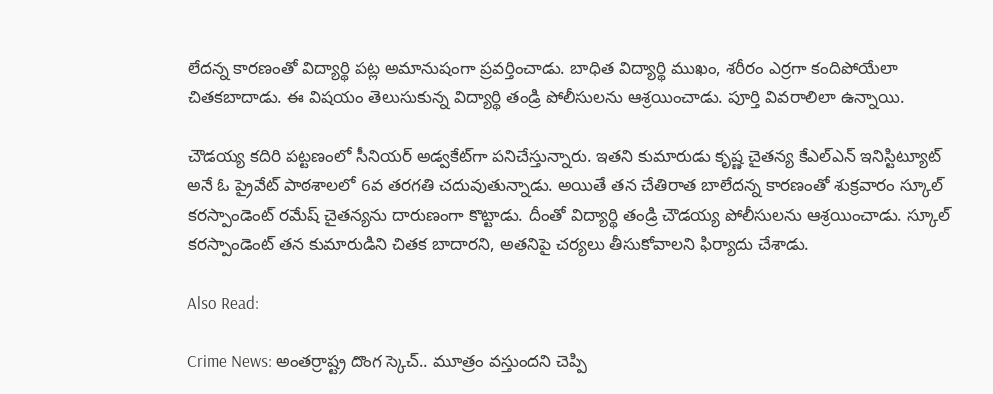లేదన్న కారణంతో విద్యార్థి పట్ల అమానుషంగా ప్రవర్తించాడు. బాధిత విద్యార్థి ముఖం, శరీరం ఎర్రగా కందిపోయేలా చితకబాదాడు. ఈ విషయం తెలుసుకున్న విద్యార్థి తండ్రి పోలీసులను ఆశ్రయించాడు. పూర్తి వివరాలిలా ఉన్నాయి.

చౌడయ్య కదిరి పట్టణంలో సీనియర్‌ అడ్వకేట్‌గా పనిచేస్తున్నారు. ఇతని కుమారుడు కృష్ణ చైతన్య కేఎల్‌ఎన్‌ ఇనిస్టిట్యూట్‌ అనే ఓ ప్రైవేట్‌ పాఠశాలలో 6వ తరగతి చదువుతున్నాడు. అయితే తన చేతిరాత బాలేదన్న కారణంతో శుక్రవారం స్కూల్‌ కరస్పాండెంట్‌ రమేష్‌ చైతన్యను దారుణంగా కొట్టాడు. దీంతో విద్యార్థి తండ్రి చౌడయ్య పోలీసులను ఆశ్రయించాడు. స్కూల్‌ కరస్పాండెంట్‌ తన కుమారుడిని చితక బాదారని, అతనిపై చర్యలు తీసుకోవాలని ఫిర్యాదు చేశాడు.

Also Read:

Crime News: అంతర్రాష్ట్ర దొంగ స్కెచ్.. మూత్రం వస్తుందని చెప్పి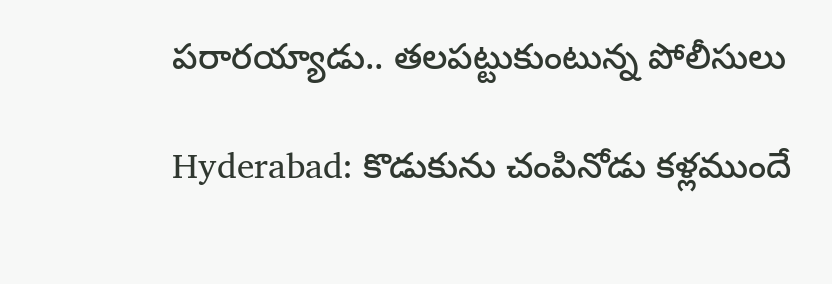పరారయ్యాడు.. తలపట్టుకుంటున్న పోలీసులు

Hyderabad: కొడుకును చంపినోడు కళ్లముందే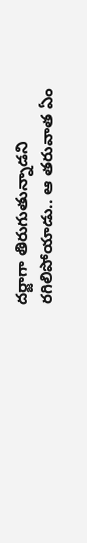దర్జాగా తిరుగుతున్నాడని రగిలిపోయాడు.. ఆ తరువాత ఏం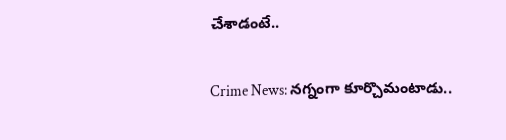చేశాడంటే..

Crime News: నగ్నంగా కూర్చొమంటాడు..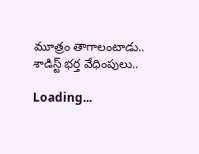మూత్రం తాగాలంటాడు.. శాడిస్ట్ భర్త వేధింపులు..

Loading...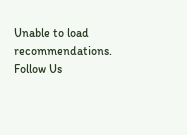Unable to load recommendations.
Follow Us